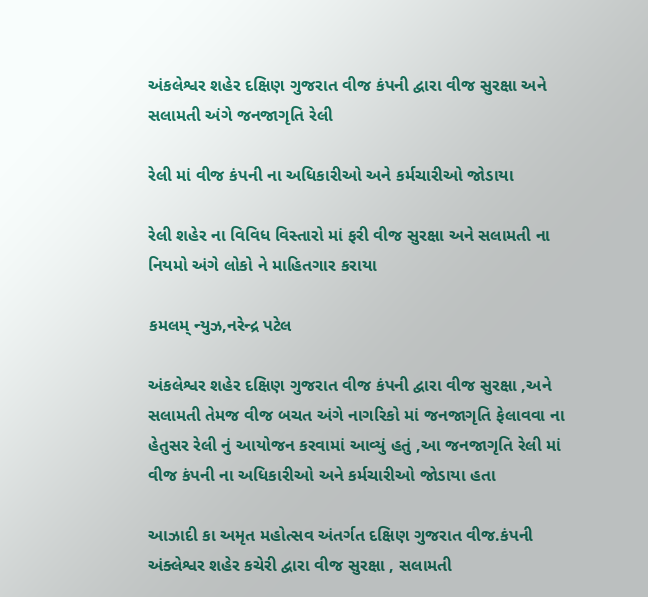અંકલેશ્વર શહેર દક્ષિણ ગુજરાત વીજ કંપની દ્વારા વીજ સુરક્ષા અને સલામતી અંગે જનજાગૃતિ રેલી

રેલી માં વીજ કંપની ના અધિકારીઓ અને કર્મચારીઓ જોડાયા

રેલી શહેર ના વિવિધ વિસ્તારો માં ફરી વીજ સુરક્ષા અને સલામતી ના નિયમો અંગે લોકો ને માહિતગાર કરાયા

કમલમ્ ન્યુઝ,નરેન્દ્ર પટેલ

અંકલેશ્વર શહેર દક્ષિણ ગુજરાત વીજ કંપની દ્વારા વીજ સુરક્ષા ,અને સલામતી તેમજ વીજ બચત અંગે નાગરિકો માં જનજાગૃતિ ફેલાવવા ના હેતુસર રેલી નું આયોજન કરવામાં આવ્યું હતું ,આ જનજાગૃતિ રેલી માં વીજ કંપની ના અધિકારીઓ અને કર્મચારીઓ જોડાયા હતા

આઝાદી કા અમૃત મહોત્સવ અંતર્ગત દક્ષિણ ગુજરાત વીજ.કંપની અંક્લેશ્વર શહેર કચેરી દ્વારા વીજ સુરક્ષા , સલામતી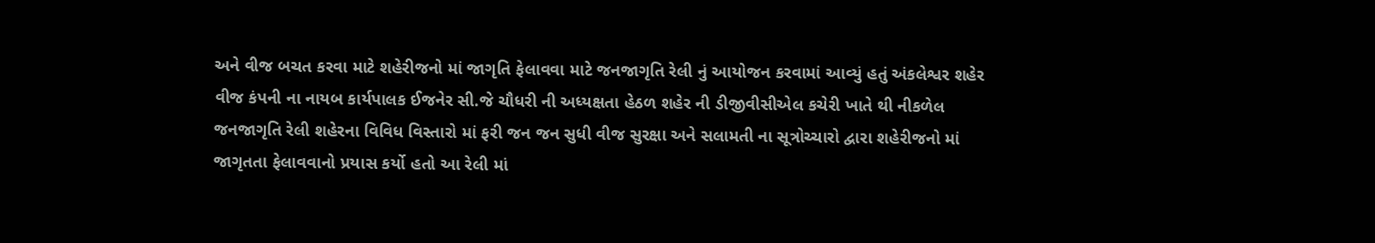અને વીજ બચત કરવા માટે શહેરીજનો માં જાગૃતિ ફેલાવવા માટે જનજાગૃતિ રેલી નું આયોજન કરવામાં આવ્યું હતું અંકલેશ્વર શહેર વીજ કંપની ના નાયબ કાર્યપાલક ઈજનેર સી.જે ચૌધરી ની અધ્યક્ષતા હેઠળ શહેર ની ડીજીવીસીએલ કચેરી ખાતે થી નીકળેલ જનજાગૃતિ રેલી શહેરના વિવિધ વિસ્તારો માં ફરી જન જન સુધી વીજ સુરક્ષા અને સલામતી ના સૂત્રોચ્ચારો દ્વારા શહેરીજનો માં જાગૃતતા ફેલાવવાનો પ્રયાસ કર્યો હતો આ રેલી માં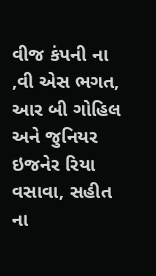વીજ કંપની ના ,વી એસ ભગત, આર બી ગોહિલ અને જુનિયર ઇજનેર રિયા વસાવા, સહીત ના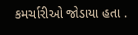કમર્ચારીઓ જોડાયા હતા .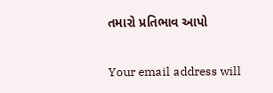તમારો પ્રતિભાવ આપો

Your email address will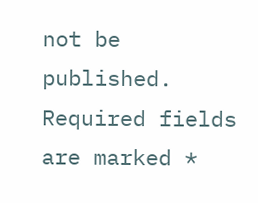not be published. Required fields are marked *